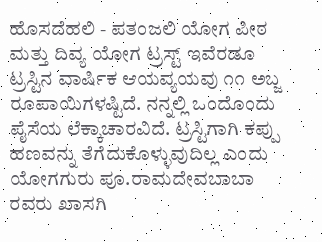ಹೊಸದೆಹಲಿ - ಪತಂಜಲಿ ಯೋಗ ಪೀಠ ಮತ್ತು ದಿವ್ಯ ಯೋಗ ಟ್ರಸ್ಟ್ ಇವೆರಡೂ ಟ್ರಸ್ಟಿನ ವಾರ್ಷಿಕ ಆಯವ್ಯಯವು ೧೧ ಅಬ್ಜ ರೂಪಾಯಿಗಳಷ್ಟಿದೆ. ನನ್ನಲ್ಲಿ ಒಂದೊಂದು ಪೈಸೆಯ ಲೆಕ್ಕಾಚಾರವಿದೆ. ಟ್ರಸ್ಟಿಗಾಗಿ ಕಪ್ಪು ಹಣವನ್ನು ತೆಗೆದುಕೊಳ್ಳುವುದಿಲ್ಲ ಎಂದು ಯೋಗಗುರು ಪೂ.ರಾಮದೇವಬಾಬಾ ರವರು ಖಾಸಗಿ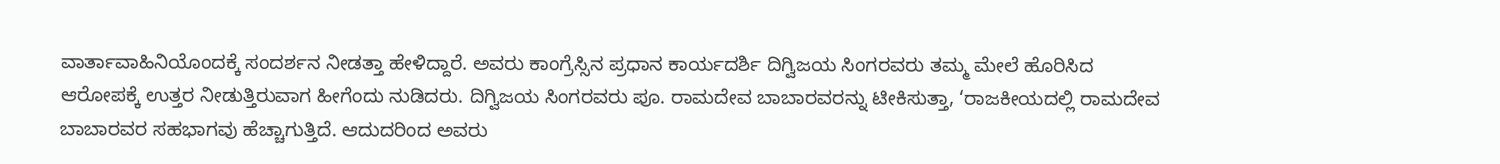ವಾರ್ತಾವಾಹಿನಿಯೊಂದಕ್ಕೆ ಸಂದರ್ಶನ ನೀಡತ್ತಾ ಹೇಳಿದ್ದಾರೆ. ಅವರು ಕಾಂಗ್ರೆಸ್ಸಿನ ಪ್ರಧಾನ ಕಾರ್ಯದರ್ಶಿ ದಿಗ್ವಿಜಯ ಸಿಂಗರವರು ತಮ್ಮ ಮೇಲೆ ಹೊರಿಸಿದ ಆರೋಪಕ್ಕೆ ಉತ್ತರ ನೀಡುತ್ತಿರುವಾಗ ಹೀಗೆಂದು ನುಡಿದರು. ದಿಗ್ವಿಜಯ ಸಿಂಗರವರು ಪೂ. ರಾಮದೇವ ಬಾಬಾರವರನ್ನು ಟೀಕಿಸುತ್ತಾ, ‘ರಾಜಕೀಯದಲ್ಲಿ ರಾಮದೇವ ಬಾಬಾರವರ ಸಹಭಾಗವು ಹೆಚ್ಚಾಗುತ್ತಿದೆ. ಆದುದರಿಂದ ಅವರು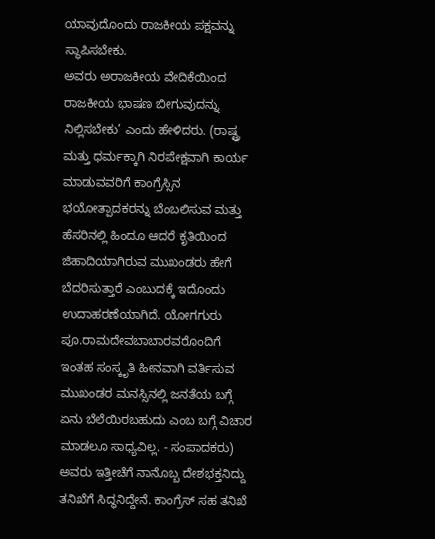ಯಾವುದೊಂದು ರಾಜಕೀಯ ಪಕ್ಷವನ್ನು ಸ್ಥಾಪಿಸಬೇಕು.
ಅವರು ಅರಾಜಕೀಯ ವೇದಿಕೆಯಿಂದ ರಾಜಕೀಯ ಭಾಷಣ ಬೀಗುವುದನ್ನು ನಿಲ್ಲಿಸಬೇಕು’ ಎಂದು ಹೇಳಿದರು. (ರಾಷ್ಟ್ರ ಮತ್ತು ಧರ್ಮಕ್ಕಾಗಿ ನಿರಪೇಕ್ಷವಾಗಿ ಕಾರ್ಯ ಮಾಡುವವರಿಗೆ ಕಾಂಗ್ರೆಸ್ಸಿನ ಭಯೋತ್ಪಾದಕರನ್ನು ಬೆಂಬಲಿಸುವ ಮತ್ತು ಹೆಸರಿನಲ್ಲಿ ಹಿಂದೂ ಆದರೆ ಕೃತಿಯಿಂದ ಜಿಹಾದಿಯಾಗಿರುವ ಮುಖಂಡರು ಹೇಗೆ ಬೆದರಿಸುತ್ತಾರೆ ಎಂಬುದಕ್ಕೆ ಇದೊಂದು ಉದಾಹರಣೆಯಾಗಿದೆ. ಯೋಗಗುರು ಪೂ.ರಾಮದೇವಬಾಬಾರವರೊಂದಿಗೆ ಇಂತಹ ಸಂಸ್ಕೃತಿ ಹೀನವಾಗಿ ವರ್ತಿಸುವ ಮುಖಂಡರ ಮನಸ್ಸಿನಲ್ಲಿ ಜನತೆಯ ಬಗ್ಗೆ ಏನು ಬೆಲೆಯಿರಬಹುದು ಎಂಬ ಬಗ್ಗೆ ವಿಚಾರ ಮಾಡಲೂ ಸಾಧ್ಯವಿಲ್ಲ. - ಸಂಪಾದಕರು)
ಅವರು ಇತ್ತೀಚೆಗೆ ನಾನೊಬ್ಬ ದೇಶಭಕ್ತನಿದ್ದು ತನಿಖೆಗೆ ಸಿದ್ಧನಿದ್ದೇನೆ. ಕಾಂಗ್ರೆಸ್ ಸಹ ತನಿಖೆ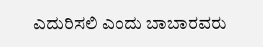ಎದುರಿಸಲಿ ಎಂದು ಬಾಬಾರವರು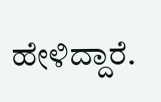ಹೇಳಿದ್ದಾರೆ.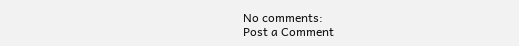No comments:
Post a Comment